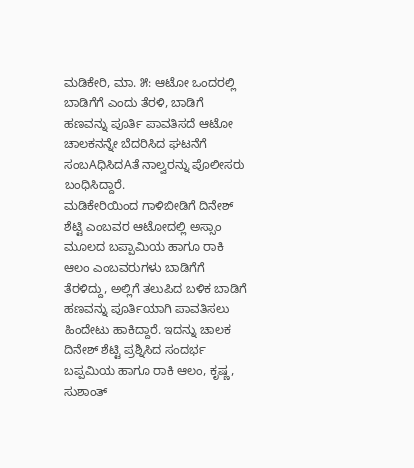ಮಡಿಕೇರಿ, ಮಾ. ೫: ಆಟೋ ಒಂದರಲ್ಲಿ ಬಾಡಿಗೆಗೆ ಎಂದು ತೆರಳಿ, ಬಾಡಿಗೆ ಹಣವನ್ನು ಪೂರ್ತಿ ಪಾವತಿಸದೆ ಆಟೋ ಚಾಲಕನನ್ನೇ ಬೆದರಿಸಿದ ಘಟನೆಗೆ ಸಂಬAಧಿಸಿದAತೆ ನಾಲ್ವರನ್ನು ಪೊಲೀಸರು ಬಂಧಿಸಿದ್ದಾರೆ.
ಮಡಿಕೇರಿಯಿಂದ ಗಾಳಿಬೀಡಿಗೆ ದಿನೇಶ್ ಶೆಟ್ಟಿ ಎಂಬವರ ಆಟೋದಲ್ಲಿ ಅಸ್ಸಾಂ ಮೂಲದ ಬಪ್ಪಾಮಿಯ ಹಾಗೂ ರಾಕಿ ಆಲಂ ಎಂಬವರುಗಳು ಬಾಡಿಗೆಗೆ ತೆರಳಿದ್ದು, ಅಲ್ಲಿಗೆ ತಲುಪಿದ ಬಳಿಕ ಬಾಡಿಗೆ ಹಣವನ್ನು ಪೂರ್ತಿಯಾಗಿ ಪಾವತಿಸಲು ಹಿಂದೇಟು ಹಾಕಿದ್ದಾರೆ. ಇದನ್ನು ಚಾಲಕ ದಿನೇಶ್ ಶೆಟ್ಟಿ ಪ್ರಶ್ನಿಸಿದ ಸಂದರ್ಭ ಬಪ್ಪಮಿಯ ಹಾಗೂ ರಾಕಿ ಆಲಂ, ಕೃಷ್ಣ, ಸುಶಾಂತ್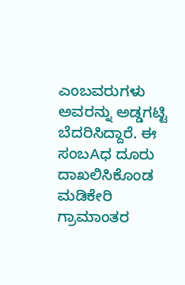ಎಂಬವರುಗಳು ಅವರನ್ನು ಅಡ್ಡಗಟ್ಟಿ ಬೆದರಿಸಿದ್ದಾರೆ. ಈ ಸಂಬAಧ ದೂರು ದಾಖಲಿಸಿಕೊಂಡ ಮಡಿಕೇರಿ ಗ್ರಾಮಾಂತರ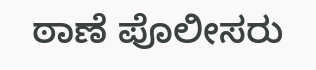ಠಾಣೆ ಪೊಲೀಸರು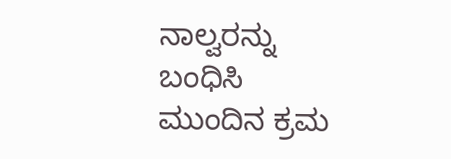ನಾಲ್ವರನ್ನು ಬಂಧಿಸಿ ಮುಂದಿನ ಕ್ರಮ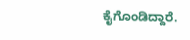ಕೈಗೊಂಡಿದ್ದಾರೆ.